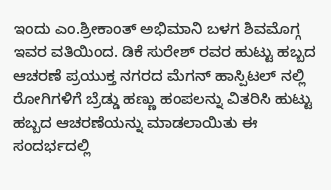ಇಂದು ಎಂ.ಶ್ರೀಕಾಂತ್ ಅಭಿಮಾನಿ ಬಳಗ ಶಿವಮೊಗ್ಗ ಇವರ ವತಿಯಿಂದ. ಡಿಕೆ ಸುರೇಶ್ ರವರ ಹುಟ್ಟು ಹಬ್ಬದ ಆಚರಣೆ ಪ್ರಯುಕ್ತ ನಗರದ ಮೆಗನ್ ಹಾಸ್ಪಿಟಲ್ ನಲ್ಲಿ ರೋಗಿಗಳಿಗೆ ಬ್ರೆಡ್ಡು ಹಣ್ಣು ಹಂಪಲನ್ನು ವಿತರಿಸಿ ಹುಟ್ಟು ಹಬ್ಬದ ಆಚರಣೆಯನ್ನು ಮಾಡಲಾಯಿತು ಈ ಸಂದರ್ಭದಲ್ಲಿ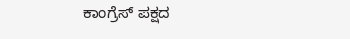ಕಾಂಗ್ರೆಸ್ ಪಕ್ಷದ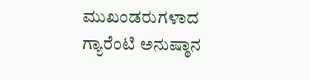ಮುಖಂಡರುಗಳಾದ ಗ್ಯಾರೆಂಟಿ ಅನುಷ್ಠಾನ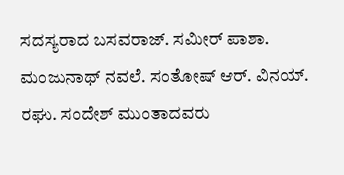ಸದಸ್ಯರಾದ ಬಸವರಾಜ್. ಸಮೀರ್ ಪಾಶಾ. ಮಂಜುನಾಥ್ ನವಲೆ. ಸಂತೋಷ್ ಆರ್. ವಿನಯ್. ರಘು. ಸಂದೇಶ್ ಮುಂತಾದವರು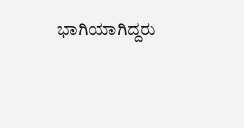ಭಾಗಿಯಾಗಿದ್ದರು